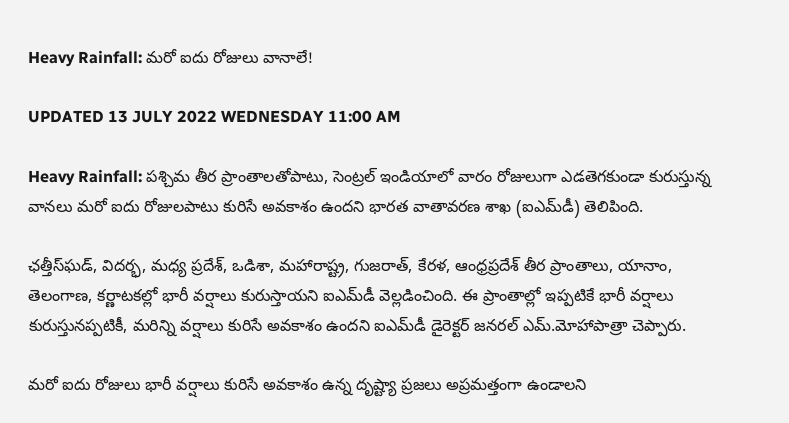Heavy Rainfall: మరో ఐదు రోజులు వానాలే!

UPDATED 13 JULY 2022 WEDNESDAY 11:00 AM

Heavy Rainfall: పశ్చిమ తీర ప్రాంతాలతోపాటు, సెంట్రల్ ఇండియాలో వారం రోజులుగా ఎడతెగకుండా కురుస్తున్న వానలు మరో ఐదు రోజులపాటు కురిసే అవకాశం ఉందని భారత వాతావరణ శాఖ (ఐఎమ్‌డీ) తెలిపింది.

ఛత్తీస్‌ఘడ్, విదర్భ, మధ్య ప్రదేశ్, ఒడిశా, మహారాష్ట్ర, గుజరాత్, కేరళ, ఆంధ్రప్రదేశ్ తీర ప్రాంతాలు, యానాం, తెలంగాణ, కర్ణాటకల్లో భారీ వర్షాలు కురుస్తాయని ఐఎమ్‌డీ వెల్లడించింది. ఈ ప్రాంతాల్లో ఇప్పటికే భారీ వర్షాలు కురుస్తునప్పటికీ, మరిన్ని వర్షాలు కురిసే అవకాశం ఉందని ఐఎమ్‌డీ డైరెక్టర్ జనరల్ ఎమ్.మోహాపాత్రా చెప్పారు.

మరో ఐదు రోజులు భారీ వర్షాలు కురిసే అవకాశం ఉన్న దృష్ట్యా ప్రజలు అప్రమత్తంగా ఉండాలని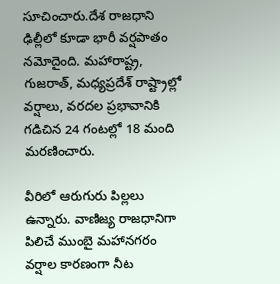సూచించారు.దేశ రాజధాని ఢిల్లీలో కూడా భారీ వర్షపాతం నమోదైంది. మహారాష్ట్ర, గుజరాత్, మధ్యప్రదేశ్ రాష్ట్రాల్లో వర్షాలు, వరదల ప్రభావానికి గడిచిన 24 గంటల్లో 18 మంది మరణించారు.

వీరిలో ఆరుగురు పిల్లలు ఉన్నారు. వాణిజ్య రాజధానిగా పిలిచే ముంబై మహానగరం వర్షాల కారణంగా నీట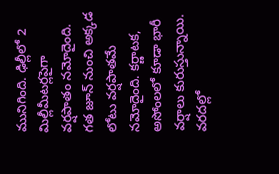మునిగింది. ఢిల్లీలో 2 మిల్లీమీటర్లపైగా వర్షపాతం నమోదైంది. గత జూన్ నుంచి అక్కడ లోటు వర్షపాతమే నమోదైంది. కర్ణాటక, అసోంలలో కూడా భారీ వర్షాలు కురుస్తున్నాయి. వరదల్లో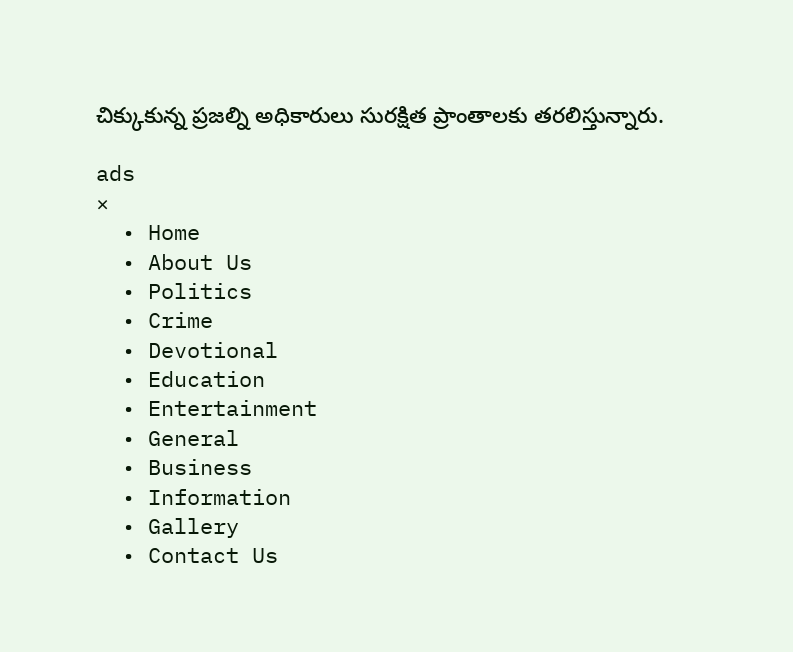చిక్కుకున్న ప్రజల్ని అధికారులు సురక్షిత ప్రాంతాలకు తరలిస్తున్నారు.

ads
×
  • Home
  • About Us
  • Politics
  • Crime
  • Devotional
  • Education
  • Entertainment
  • General
  • Business
  • Information
  • Gallery
  • Contact Us